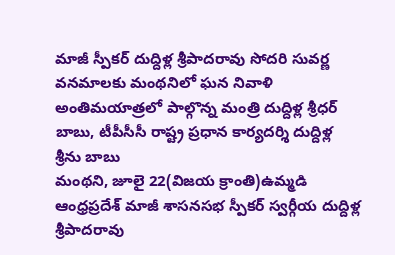మాజీ స్పీకర్ దుద్దిళ్ల శ్రీపాదరావు సోదరి సువర్ణ వనమాలకు మంథనిలో ఘన నివాళి
అంతిమయాత్రలో పాల్గొన్న మంత్రి దుద్దిళ్ల శ్రీధర్ బాబు, టీపీసీసీ రాష్ట్ర ప్రధాన కార్యదర్శి దుద్దిళ్ల శ్రీను బాబు
మంథని, జూలై 22(విజయ క్రాంతి)ఉమ్మడి ఆంధ్రప్రదేశ్ మాజీ శాసనసభ స్పీకర్ స్వర్గీయ దుద్దిళ్ల శ్రీపాదరావు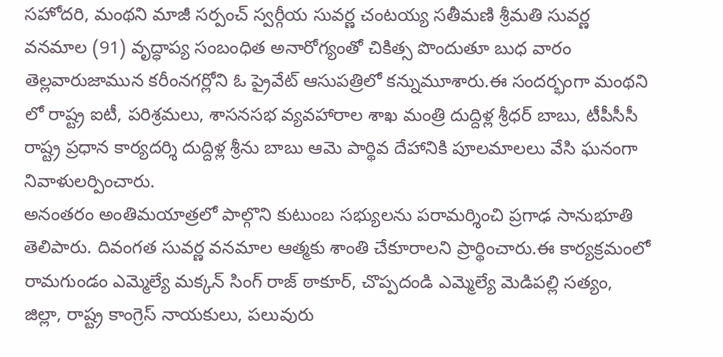సహోదరి, మంథని మాజీ సర్పంచ్ స్వర్గీయ సువర్ణ చంటయ్య సతీమణి శ్రీమతి సువర్ణ వనమాల (91) వృద్ధాప్య సంబంధిత అనారోగ్యంతో చికిత్స పొందుతూ బుధ వారం తెల్లవారుజామున కరీంనగర్లోని ఓ ప్రైవేట్ ఆసుపత్రిలో కన్నుమూశారు.ఈ సందర్భంగా మంథని లో రాష్ట్ర ఐటీ, పరిశ్రమలు, శాసనసభ వ్యవహారాల శాఖ మంత్రి దుద్దిళ్ల శ్రీధర్ బాబు, టీపీసీసీ రాష్ట్ర ప్రధాన కార్యదర్శి దుద్దిళ్ల శ్రీను బాబు ఆమె పార్థివ దేహానికి పూలమాలలు వేసి ఘనంగా నివాళులర్పించారు.
అనంతరం అంతిమయాత్రలో పాల్గొని కుటుంబ సభ్యులను పరామర్శించి ప్రగాఢ సానుభూతి తెలిపారు. దివంగత సువర్ణ వనమాల ఆత్మకు శాంతి చేకూరాలని ప్రార్థించారు.ఈ కార్యక్రమంలో రామగుండం ఎమ్మెల్యే మక్కన్ సింగ్ రాజ్ ఠాకూర్, చొప్పదండి ఎమ్మెల్యే మెడిపల్లి సత్యం, జిల్లా, రాష్ట్ర కాంగ్రెస్ నాయకులు, పలువురు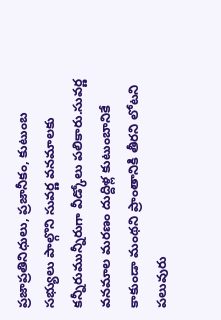ప్రజాప్రతినిధులు, ప్రజానీకం, కుటుంబ సభ్యులు పాల్గొని సువర్ణ వనమాలకు కన్నీరుమున్నీరుగా వీడ్కోలు పలికారు.సువర్ణ వనమాల మరణం దుద్దిళ్ల కుటుంబానికే కాకుండా మంథని ప్రాంతానికి తీరని లోటని పలువురు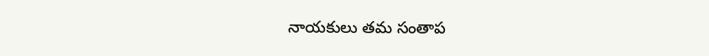నాయకులు తమ సంతాప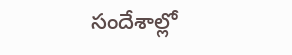సందేశాల్లో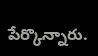పేర్కొన్నారు.